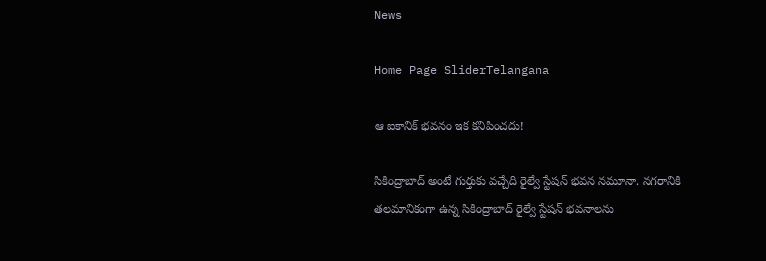News

Home Page SliderTelangana

ఆ ఐకానిక్‌ భవనం ఇక కనిపించదు!

సికింద్రాబాద్‌ అంటే గుర్తుకు వచ్చేది రైల్వే స్టేషన్‌ భవన నమూనా. నగరానికి తలమానికంగా ఉన్న సికింద్రాబాద్‌ రైల్వే స్టేషన్‌ భవనాలను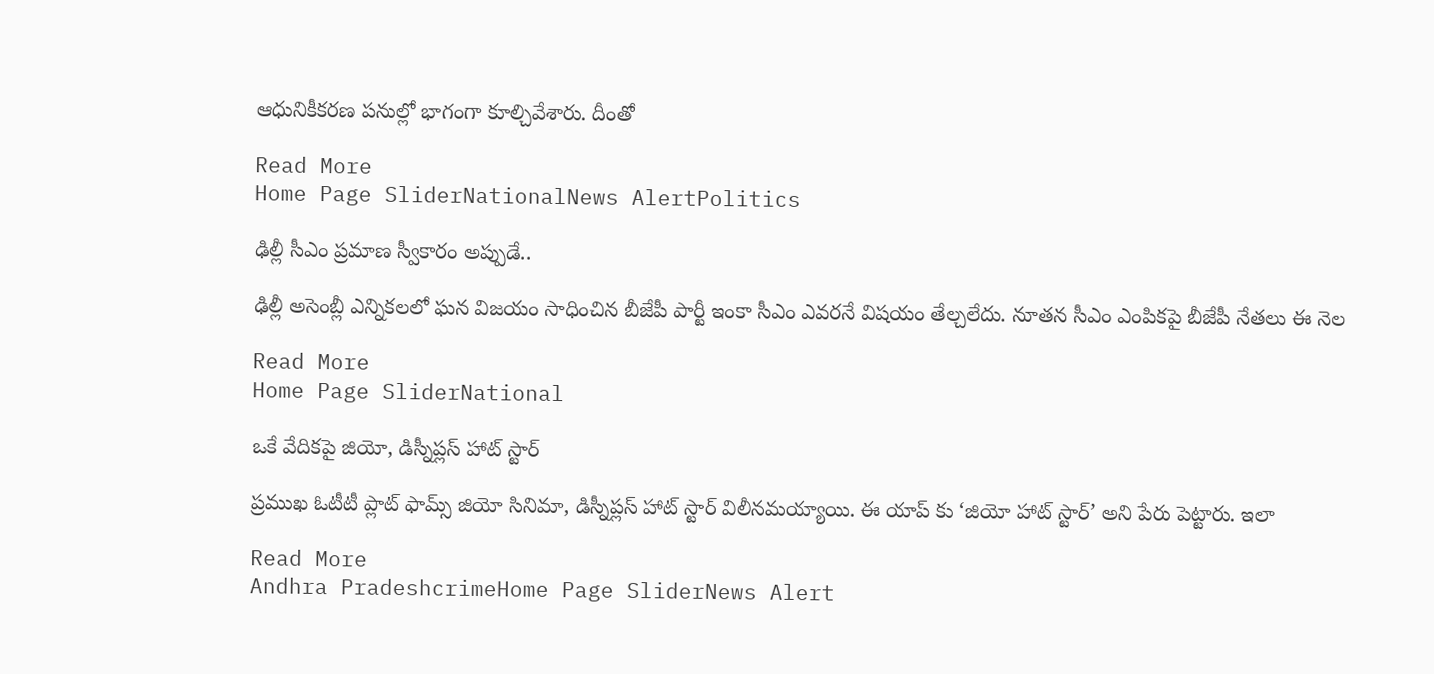ఆధునికీకరణ పనుల్లో భాగంగా కూల్చివేశారు. దీంతో

Read More
Home Page SliderNationalNews AlertPolitics

ఢిల్లీ సీఎం ప్రమాణ స్వీకారం అప్పుడే..

ఢిల్లీ అసెంబ్లీ ఎన్నికలలో ఘన విజయం సాధించిన బీజేపీ పార్టీ ఇంకా సీఎం ఎవరనే విషయం తేల్చలేదు. నూతన సీఎం ఎంపికపై బీజేపీ నేతలు ఈ నెల

Read More
Home Page SliderNational

ఒకే వేదికపై జియో, డిస్నీప్లస్ హాట్ స్టార్

ప్రముఖ ఓటీటీ ప్లాట్ ఫామ్స్ జియో సినిమా, డిస్నీప్లస్ హాట్ స్టార్ విలీనమయ్యాయి. ఈ యాప్ కు ‘జియో హాట్ స్టార్’ అని పేరు పెట్టారు. ఇలా

Read More
Andhra PradeshcrimeHome Page SliderNews Alert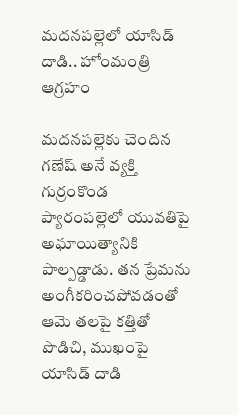మదనపల్లెలో యాసిడ్ దాడి.. హోంమంత్రి ఆగ్రహం

మదనపల్లెకు చెందిన గణేష్ అనే వ్యక్తి గుర్రంకొండ ప్యారంపల్లెలో యువతిపై అఘాయిత్యానికి పాల్పడ్డాడు. తన ప్రేమను అంగీకరించపోవడంతో ఆమె తలపై కత్తితో పొడిచి, ముఖంపై యాసిడ్ దాడి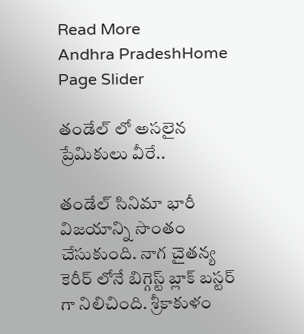Read More
Andhra PradeshHome Page Slider

తండేల్ లో అసలైన ప్రేమికులు వీరే..

తండేల్ సినిమా భారీ విజయాన్ని సొంతం చేసుకుంది. నాగ చైతన్య కెరీర్ లోనే బిగ్గెస్ట్ బ్లాక్ బస్టర్ గా నిలిచింది. శ్రీకాకుళం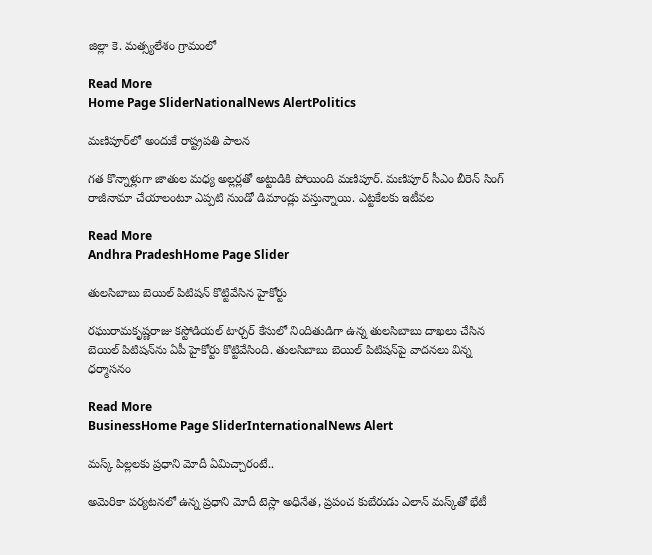జిల్లా కె. మత్స్యలేశం గ్రామంలో

Read More
Home Page SliderNationalNews AlertPolitics

మణిపూర్‌లో అందుకే రాష్ట్రపతి పాలన

గత కొన్నాళ్లుగా జాతుల మధ్య అల్లర్లతో అట్టుడికి పోయింది మణిపూర్‌. మణిపూర్ సీఎం బీరెన్ సింగ్ రాజీనామా చేయాలంటూ ఎప్పటి నుండో డిమాండ్లు వస్తున్నాయి. ఎట్టకేలకు ఇటీవల

Read More
Andhra PradeshHome Page Slider

తులసిబాబు బెయిల్‌ పిటిషన్‌ కొట్టివేసిన హైకోర్టు

రఘురామకృష్ణరాజు కస్టోడియల్‌ టార్చర్‌ కేసులో నిందితుడిగా ఉన్న తులసిబాబు దాఖలు చేసిన బెయిల్‌ పిటిషన్‌ను ఏపీ హైకోర్టు కొట్టివేసింది. తులసిబాబు బెయిల్‌ పిటిషన్‌పై వాదనలు విన్న ధర్మాసనం

Read More
BusinessHome Page SliderInternationalNews Alert

మస్క్ పిల్లలకు ప్రధాని మోదీ ఏమిచ్చారంటే..

అమెరికా పర్యటనలో ఉన్న ప్రధాని మోదీ టెస్లా అధినేత, ప్రపంచ కుబేరుడు ఎలాన్ మస్క్‌తో భేటీ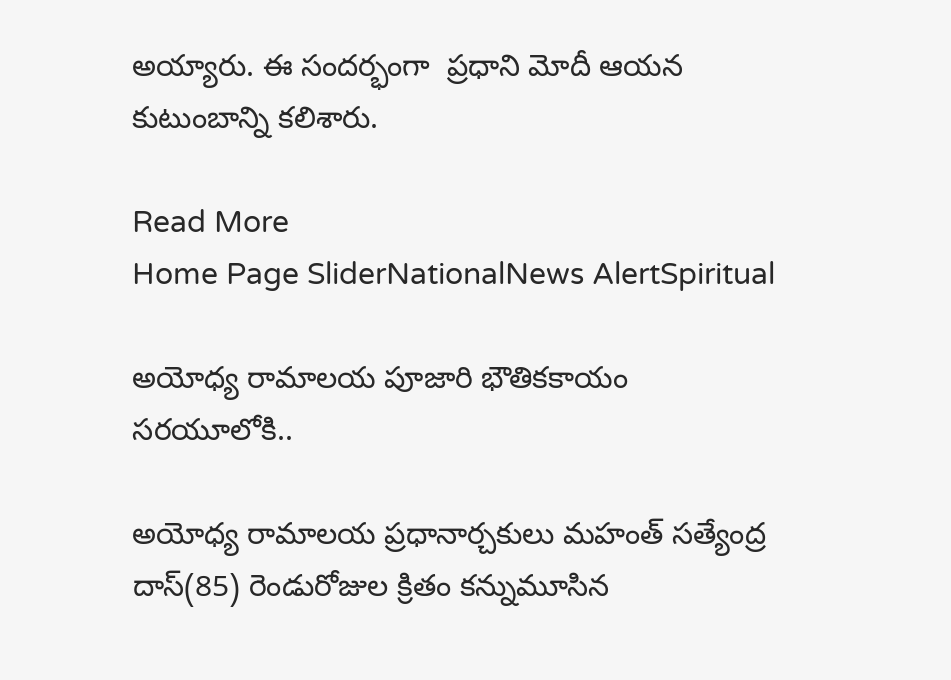అయ్యారు. ఈ సందర్భంగా  ప్రధాని మోదీ ఆయన కుటుంబాన్ని కలిశారు.

Read More
Home Page SliderNationalNews AlertSpiritual

అయోధ్య రామాలయ పూజారి భౌతికకాయం సరయూలోకి..

అయోధ్య రామాలయ ప్రధానార్చకులు మహంత్ సత్యేంద్ర దాస్(85) రెండురోజుల క్రితం కన్నుమూసిన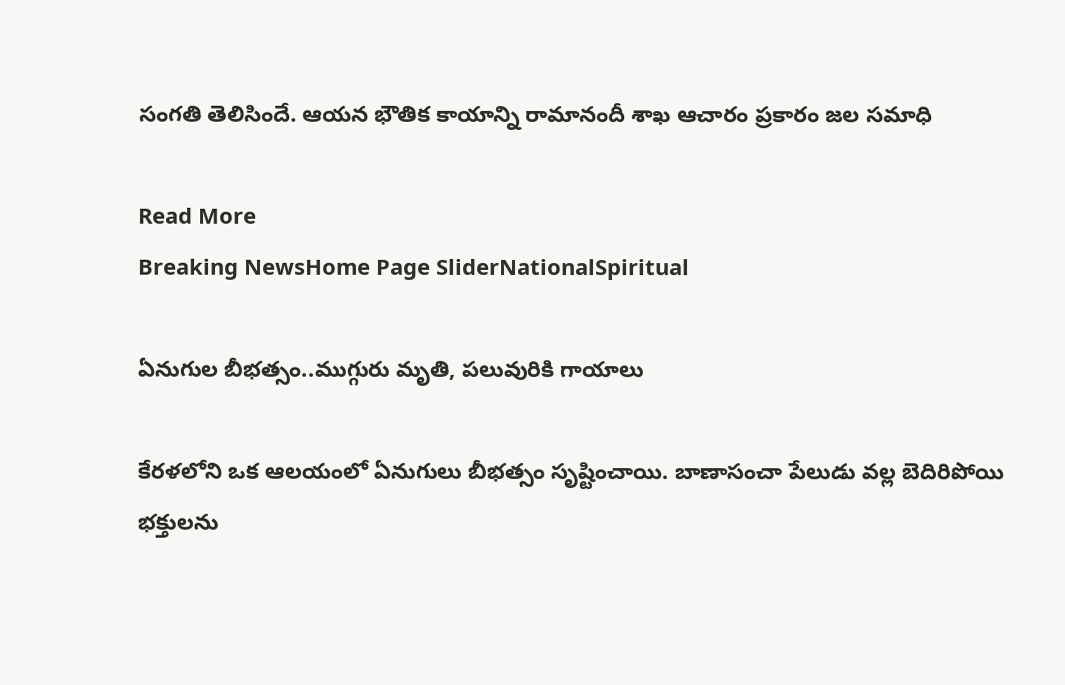సంగతి తెలిసిందే. ఆయన భౌతిక కాయాన్ని రామానందీ శాఖ ఆచారం ప్రకారం జల సమాధి

Read More
Breaking NewsHome Page SliderNationalSpiritual

ఏనుగుల బీభత్సం..ముగ్గురు మృతి, పలువురికి గాయాలు

కేరళలోని ఒక ఆలయంలో ఏనుగులు బీభత్సం సృష్టించాయి. బాణాసంచా పేలుడు వల్ల బెదిరిపోయి భక్తులను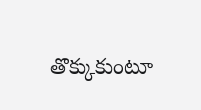తొక్కుకుంటూ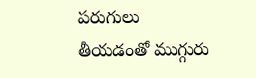పరుగులు తీయడంతో ముగ్గురు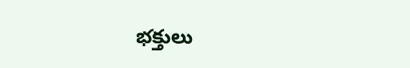భక్తులు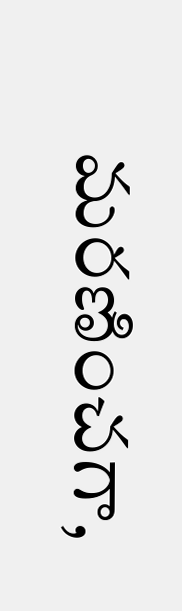మరణించగా,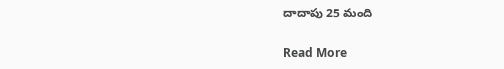దాదాపు 25 మంది

Read More